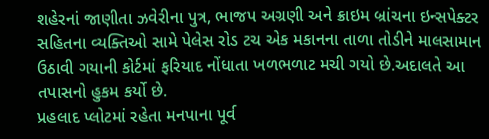શહેરનાં જાણીતા ઝવેરીના પુત્ર, ભાજપ અગ્રણી અને ક્રાઇમ બ્રાંચના ઇન્સપેક્ટર સહિતના વ્યક્તિઓ સામે પેલેસ રોડ ટચ એક મકાનના તાળા તોડીને માલસામાન ઉઠાવી ગયાની કોર્ટમાં ફરિયાદ નોંધાતા ખળભળાટ મચી ગયો છે.અદાલતે આ તપાસનો હુકમ કર્યો છે.
પ્રહલાદ પ્લોટમાં રહેતા મનપાના પૂર્વ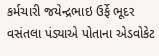કર્મચારી જયેન્દ્રભાઇ ઉર્ફે ભૂદર વસંતલા પંડ્યાએ પોતાના એડવોકેટ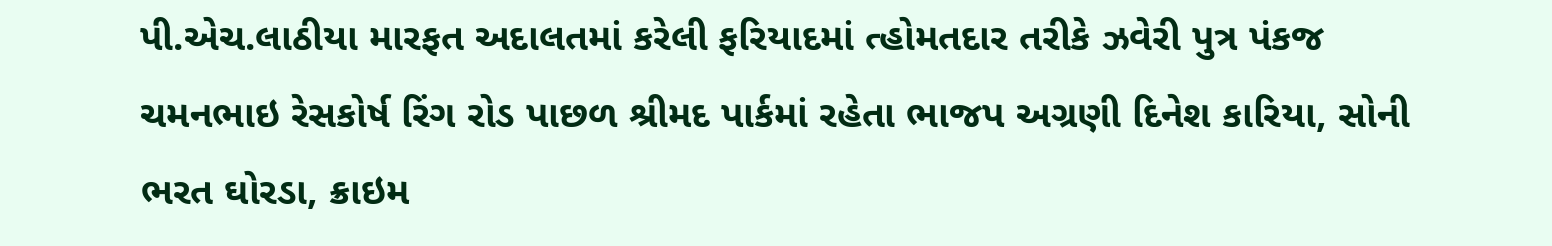પી.એચ.લાઠીયા મારફત અદાલતમાં કરેલી ફરિયાદમાં ત્હોમતદાર તરીકે ઝવેરી પુત્ર પંકજ ચમનભાઇ રેસકોર્ષ રિંગ રોડ પાછળ શ્રીમદ પાર્કમાં રહેતા ભાજપ અગ્રણી દિનેશ કારિયા, સોની ભરત ઘોરડા, ક્રાઇમ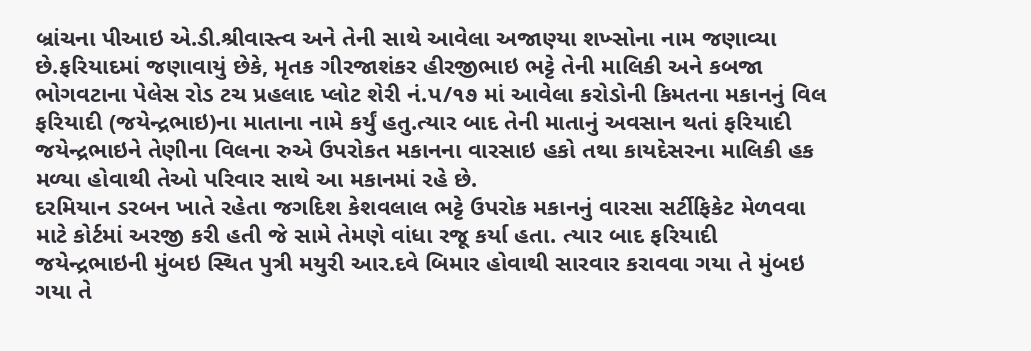બ્રાંચના પીઆઇ એ.ડી.શ્રીવાસ્ત્વ અને તેની સાથે આવેલા અજાણ્યા શખ્સોના નામ જણાવ્યા છે.ફરિયાદમાં જણાવાયું છેકે, મૃતક ગીરજાશંકર હીરજીભાઇ ભટ્ટે તેની માલિકી અને કબજા ભોગવટાના પેલેસ રોડ ટચ પ્રહલાદ પ્લોટ શેરી નં.પ/૧૭ માં આવેલા કરોડોની કિમતના મકાનનું વિલ ફરિયાદી (જયેન્દ્રભાઇ)ના માતાના નામે કર્યું હતુ.ત્યાર બાદ તેની માતાનું અવસાન થતાં ફરિયાદી જયેન્દ્રભાઇને તેણીના વિલના રુએ ઉપરોકત મકાનના વારસાઇ હકો તથા કાયદેસરના માલિકી હક મળ્યા હોવાથી તેઓ પરિવાર સાથે આ મકાનમાં રહે છે.
દરમિયાન ડરબન ખાતે રહેતા જગદિશ કેશવલાલ ભટ્ટે ઉપરોક મકાનનું વારસા સર્ટીફિકેટ મેળવવા માટે કોર્ટમાં અરજી કરી હતી જે સામે તેમણે વાંધા રજૂ કર્યા હતા. ત્યાર બાદ ફરિયાદી જયેન્દ્રભાઇની મુંબઇ સ્થિત પુત્રી મયુરી આર.દવે બિમાર હોવાથી સારવાર કરાવવા ગયા તે મુંબઇ ગયા તે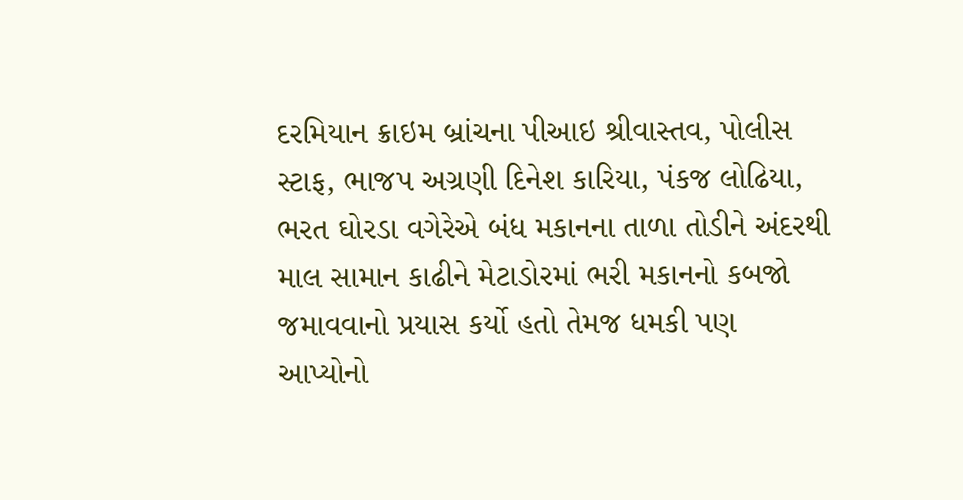દરમિયાન ક્રાઇમ બ્રાંચના પીઆઇ શ્રીવાસ્તવ, પોલીસ સ્ટાફ, ભાજપ અગ્રણી દિનેશ કારિયા, પંકજ લોઢિયા, ભરત ઘોરડા વગેરેએ બંધ મકાનના તાળા તોડીને અંદરથી માલ સામાન કાઢીને મેટાડોરમાં ભરી મકાનનો કબજો જમાવવાનો પ્રયાસ કર્યો હતો તેમજ ધમકી પણ આપ્યોનો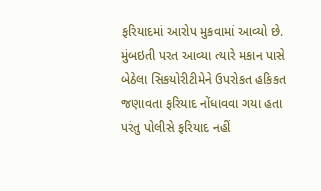ફરિયાદમાં આરોપ મુકવામાં આવ્યો છે.
મુંબઇતી પરત આવ્યા ત્યારે મકાન પાસે બેઠેલા સિકયોરીટીમેને ઉપરોકત હકિકત જણાવતા ફરિયાદ નોંધાવવા ગયા હતા પરંતુ પોલીસે ફરિયાદ નહીં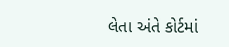લેતા અંતે કોર્ટમાં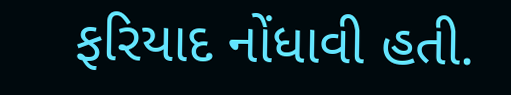ફરિયાદ નોંધાવી હતી.